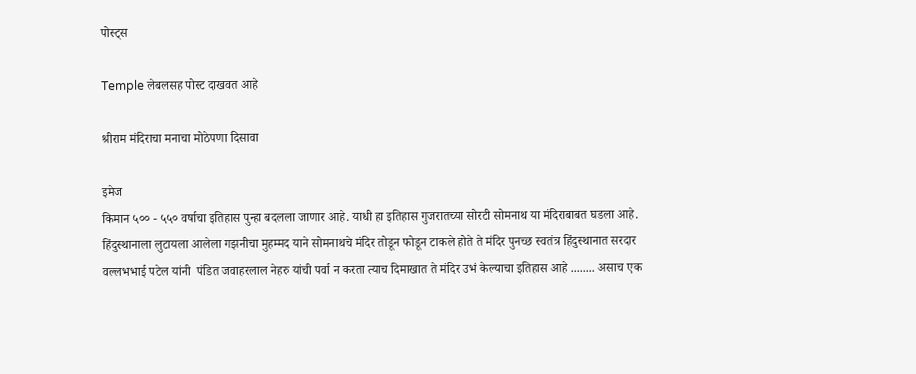पोस्ट्स

Temple लेबलसह पोस्ट दाखवत आहे

श्रीराम मंदिराचा मनाचा मोठेपणा दिसावा

इमेज
किमान ५०० - ५५० वर्षाचा इतिहास पुन्हा बदलला जाणार आहे. याधी हा इतिहास गुजरातच्या सोरटी सोमनाथ या मंदिराबाबत घडला आहे. हिंदुस्थानाला लुटायला आलेला गझनीचा मुहम्मद याने सोमनाथचे मंदिर तोडून फोडून टाकले होते ते मंदिर पुनच्छ स्वतंत्र हिंदुस्थानात सरदार वल्लभभाई पटेल यांनी  पंडित जवाहरलाल नेहरु यांची पर्वा न करता त्याच दिमाखात ते मंदिर उभं केल्याचा इतिहास आहे ........ असाच एक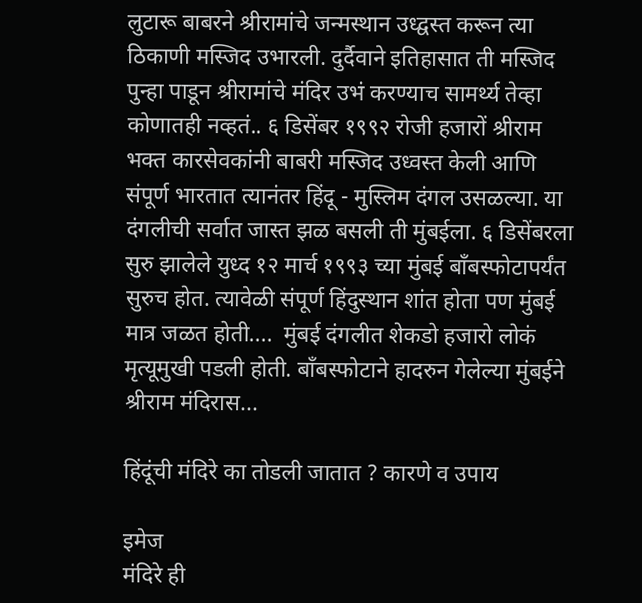लुटारू बाबरने श्रीरामांचे जन्मस्थान उध्द्वस्त करून त्या ठिकाणी मस्जिद उभारली. दुर्दैवाने इतिहासात ती मस्जिद पुन्हा पाडून श्रीरामांचे मंदिर उभं करण्याच सामर्थ्य तेव्हा कोणातही नव्हतं.. ६ डिसेंबर १९९२ रोजी हजारों श्रीराम भक्त कारसेवकांनी बाबरी मस्जिद उध्वस्त केली आणि संपूर्ण भारतात त्यानंतर हिंदू - मुस्लिम दंगल उसळल्या. या दंगलीची सर्वात जास्त झळ बसली ती मुंबईला. ६ डिसेंबरला सुरु झालेले युध्द १२ मार्च १९९३ च्या मुंबई बॉंबस्फोटापर्यंत सुरुच होत. त्यावेळी संपूर्ण हिंदुस्थान शांत होता पण मुंबई मात्र जळत होती....  मुंबई दंगलीत शेकडो हजारो लोकं मृत्यूमुखी पडली होती. बॉंबस्फोटाने हादरुन गेलेल्या मुंबईने श्रीराम मंदिरास...

हिंदूंची मंदिरे का तोडली जातात ? कारणे व उपाय

इमेज
मंदिरे ही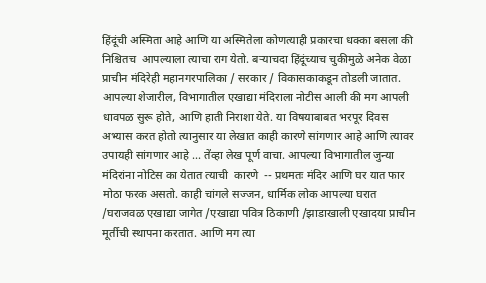हिंदूंची अस्मिता आहे आणि या अस्मितेला कोणत्याही प्रकारचा धक्का बसला की निश्चितच  आपल्याला त्याचा राग येतो. बऱ्याचदा हिंदूंच्याच चुकीमुळे अनेक वेळा प्राचीन मंदिरेही महानगरपालिका / सरकार / विकासकाकडून तोडली जातात. आपल्या शेजारील, विभागातील एखाद्या मंदिराला नोटीस आली की मग आपली धावपळ सुरू होते, आणि हाती निराशा येते. या विषयाबाबत भरपूर दिवस अभ्यास करत होतो त्यानुसार या लेखात काही कारणे सांगणार आहे आणि त्यावर उपायही सांगणार आहे ... तेंव्हा लेख पूर्ण वाचा. आपल्या विभागातील जुन्या मंदिरांना नोटिस का येतात त्याची  कारणे  -- प्रथमतः मंदिर आणि घर यात फार मोठा फरक असतो. काही चांगले सज्जन, धार्मिक लोक आपल्या घरात /घराजवळ एखाद्या जागेत /एखाद्या पवित्र ठिकाणी /झाडाखाली एखादया प्राचीन मूर्तीची स्थापना करतात. आणि मग त्या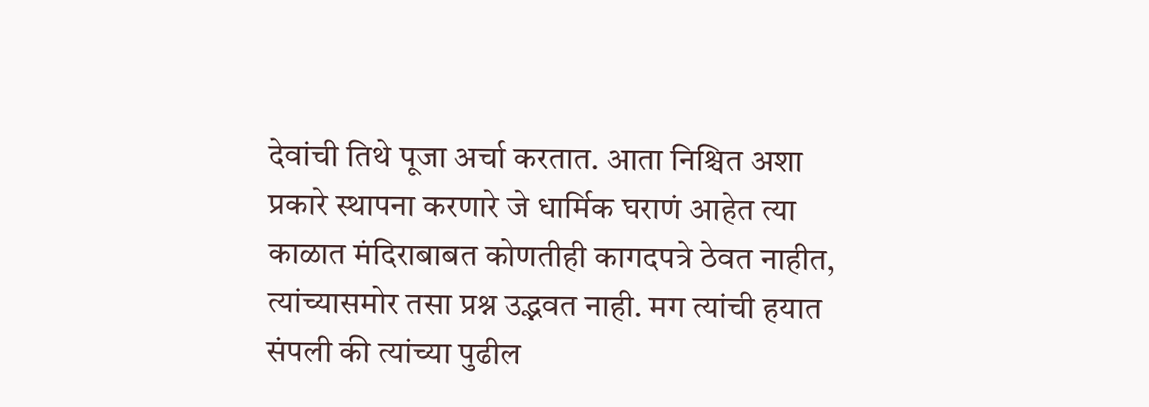देवांची तिथे पूजा अर्चा करतात. आता निश्चित अशा प्रकारे स्थापना करणारे जे धार्मिक घराणं आहेत त्या काळात मंदिराबाबत कोणतीही कागदपत्रे ठेवत नाहीत, त्यांच्यासमोर तसा प्रश्न उद्भवत नाही. मग त्यांची हयात संपली की त्यांच्या पुढील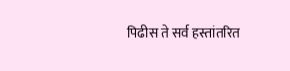पिढीस ते सर्व हस्तांतरित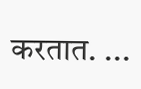करतात. ...